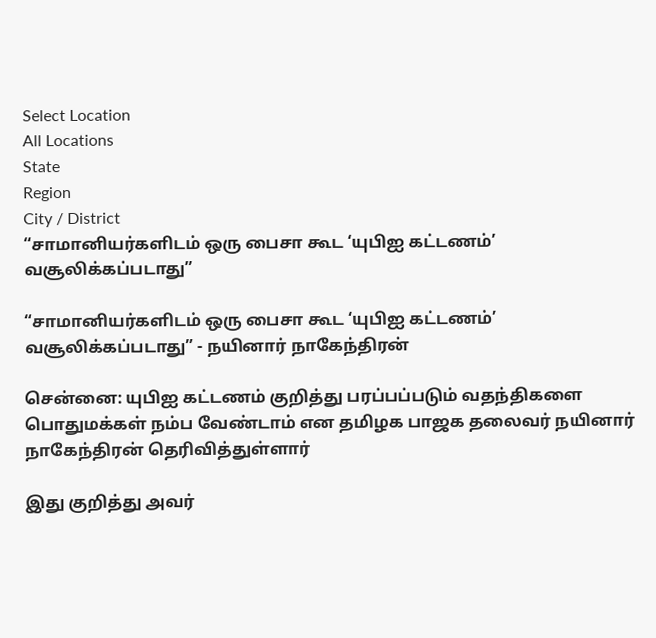Select Location
All Locations
State
Region
City / District
“சாமானியர்களிடம் ஒரு பைசா கூட ‘யுபிஐ கட்டணம்’ வசூலிக்கப்படாது”

“சாமானியர்களிடம் ஒரு பைசா கூட ‘யுபிஐ கட்டணம்’ வசூலிக்கப்படாது” - நயினார் நாகேந்திரன்

சென்னை: யுபிஐ கட்டணம் குறித்து பரப்பப்படும் வதந்திகளை பொதுமக்கள் நம்ப வேண்டாம் என தமிழக பாஜக தலைவர் நயினார் நாகேந்திரன் தெரிவித்துள்ளார்

இது குறித்து அவர்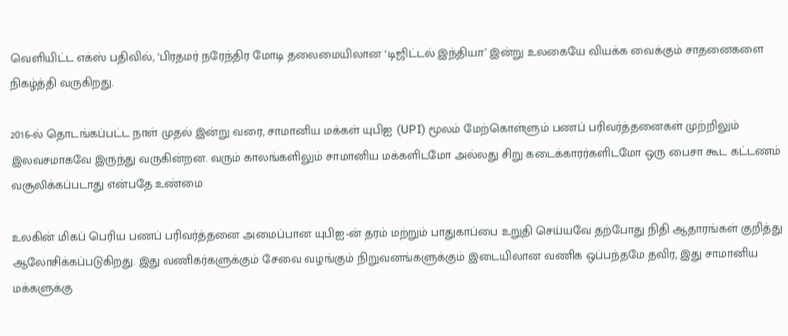வெளியிட்ட எக்ஸ் பதிவில், ‘பிரதமர் நரேந்திர மோடி தலைமையிலான ‘டிஜிட்டல் இந்தியா’ இன்று உலகையே வியக்க வைக்கும் சாதனைகளை நிகழ்த்தி வருகிறது.

2016-ல் தொடங்கப்பட்ட நாள் முதல் இன்று வரை, சாமானிய மக்கள் யுபிஐ (UPI) மூலம் மேற்கொள்ளும் பணப் பரிவர்த்தனைகள் முற்றிலும் இலவசமாகவே இருந்து வருகின்றன. வரும் காலங்களிலும் சாமானிய மக்களிடமோ அல்லது சிறு கடைக்காரர்களிடமோ ஒரு பைசா கூட கட்டணம் வசூலிக்கப்படாது என்பதே உண்மை

உலகின் மிகப் பெரிய பணப் பரிவர்த்தனை அமைப்பான யுபிஐ-ன் தரம் மற்றும் பாதுகாப்பை உறுதி செய்யவே தற்போது நிதி ஆதாரங்கள் குறித்து ஆலோசிக்கப்படுகிறது. இது வணிகர்களுக்கும் சேவை வழங்கும் நிறுவனங்களுக்கும் இடையிலான வணிக ஒப்பந்தமே தவிர, இது சாமானிய மக்களுக்கு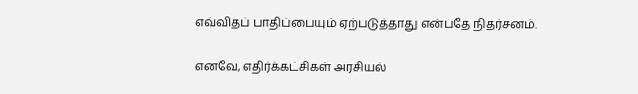எவ்விதப் பாதிப்பையும் ஏற்படுத்தாது என்பதே நிதர்சனம்.

எனவே, எதிர்க்கட்சிகள் அரசியல்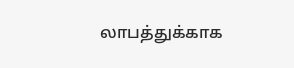லாபத்துக்காக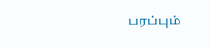பரப்பும்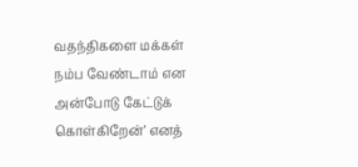வதந்திகளை மக்கள் நம்ப வேண்டாம் என அன்போடு கேட்டுக் கொள்கிறேன்’ எனத்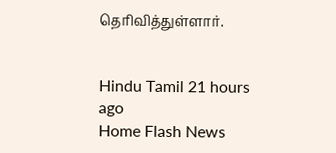தெரிவித்துள்ளார்.


Hindu Tamil 21 hours ago
Home Flash News